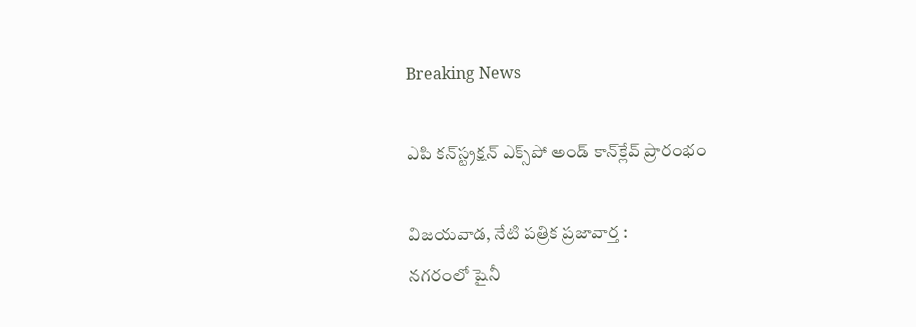Breaking News

ఎపి కన్‌స్ట్రక్షన్‌ ఎక్స్‌పో అండ్‌ కాన్‌క్లేవ్‌ ప్రారంభం

విజయవాడ, నేటి పత్రిక ప్రజావార్త :
నగరంలో షైనీ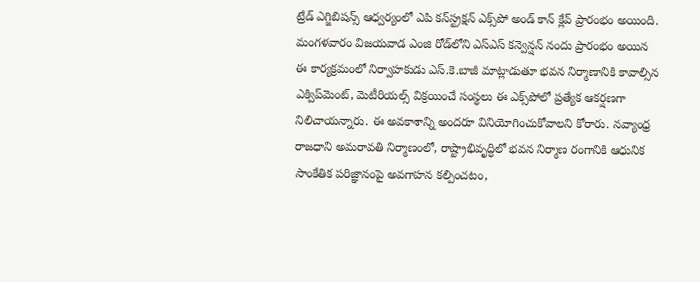ట్రేడ్‌ ఎగ్జిబిషన్స్‌ ఆధ్వర్యంలో ఎపి కన్‌స్ట్రక్షన్‌ ఎక్స్‌పో అండ్‌ కాన్‌ క్లేవ్‌ ప్రారంభం అయింది.  మంగళవారం విజయవాడ ఎంజి రోడ్‌లోని ఎస్‌ఎస్‌ కన్వెన్షన్‌ నందు ప్రారంభం అయిన ఈ కార్యక్రమంలో నిర్వాహకుడు ఎస్‌.కె.బాజీ మాట్లాడుతూ భవన నిర్మాణానికి కావాల్సిన ఎక్విప్‌మెంట్‌, మెటీరియల్స్‌ విక్రయించే సంస్థలు ఈ ఎక్స్‌పోలో ప్రత్యేక ఆకర్షణగా నిలిచాయన్నారు. ఈ అవకాశాన్ని అందరూ వినియోగించుకోవాలని కోరారు. నవ్యాంధ్ర రాజధాని అమరావతి నిర్మాణంలో, రాష్ట్రాభివృద్ధిలో భవన నిర్మాణ రంగానికి ఆధునిక సాంకేతిక పరిజ్ఞానంపై అవగాహన కల్పించటం,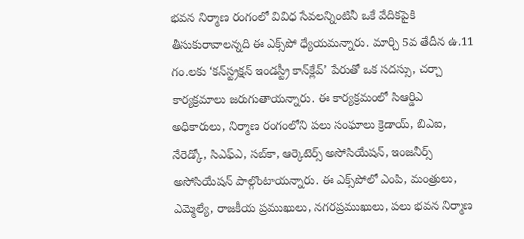భవన నిర్మాణ రంగంలో వివిధ సేవలన్నింటినీ ఒకే వేదికపైకి తీసుకురావాలన్నది ఈ ఎక్స్‌పో ధ్యేయమన్నారు. మార్చి 5వ తేదీన ఉ.11 గం.లకు ‘కన్‌స్ట్రక్షన్‌ ఇండస్ట్రీ కాన్‌క్లేవ్‌’ పేరుతో ఒక సదస్సు, చర్చా కార్యక్రమాలు జరుగుతాయన్నారు. ఈ కార్యక్రమంలో సిఆర్డిఎ అధికారులు, నిర్మాణ రంగంలోని పలు సంఘాలు క్రెడాయ్‌, బిఎఐ, నేరెడ్కో, సిఎఫ్‌ఎ, సబ్‌కా, ఆర్కెటెర్స్‌ అసోసియేషన్‌, ఇంజనీర్స్‌ అసోసియేషన్‌ పాల్గొంటాయన్నారు. ఈ ఎక్స్‌పోలో ఎంపి, మంత్రులు, ఎమ్మెల్యే, రాజకీయ ప్రముఖులు, నగరప్రముఖులు, పలు భవన నిర్మాణ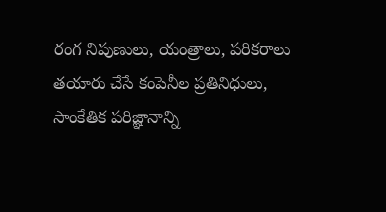రంగ నిపుణులు, యంత్రాలు, పరికరాలు తయారు చేసే కంపెనీల ప్రతినిధులు, సాంకేతిక పరిజ్ఞానాన్ని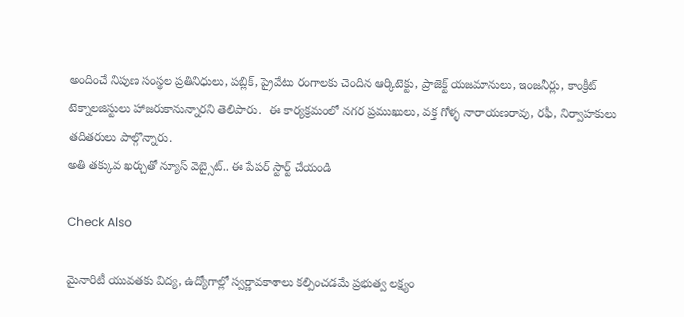అందించే నిపుణ సంస్థల ప్రతినిధులు, పబ్లిక్‌, ప్రైవేటు రంగాలకు చెందిన ఆర్కిటెక్టు, ప్రాజెక్ట్‌ యజమానులు, ఇంజనీర్లు, కాంక్రీట్‌ టెక్నాలజిస్టులు హాజరుకానున్నారని తెలిపారు.  ఈ కార్యక్రమంలో నగర ప్రముఖులు, వక్త గోళ్ళ నారాయణరావు, రఫీ, నిర్వాహకులు తదితరులు పాల్గొన్నారు.
అతి తక్కువ ఖర్చుతో న్యూస్ వెబ్సైట్.. ఈ పేపర్ స్టార్ట్ చేయండి

Check Also

మైనారిటీ యువతకు విద్య, ఉద్యోగాల్లో స్వర్ణావకాశాలు కల్పించడమే ప్రభుత్వ లక్ష్యం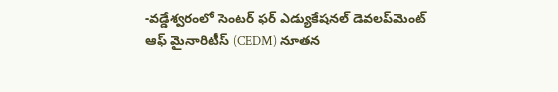-వడ్డేశ్వరంలో సెంటర్ ఫర్ ఎడ్యుకేషనల్ డెవలప్‌మెంట్ ఆఫ్ మైనారిటీస్ (CEDM) నూతన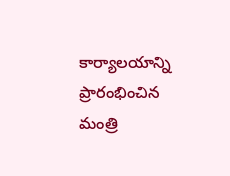కార్యాలయాన్ని ప్రారంభించిన మంత్రి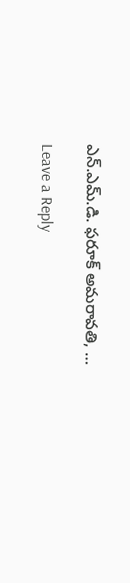ఎన్.ఎమ్.డి. ఫరూక్ అమరావతి, …

Leave a Reply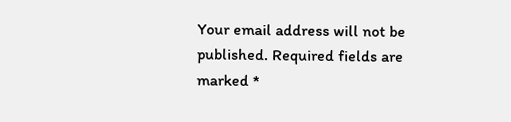Your email address will not be published. Required fields are marked *